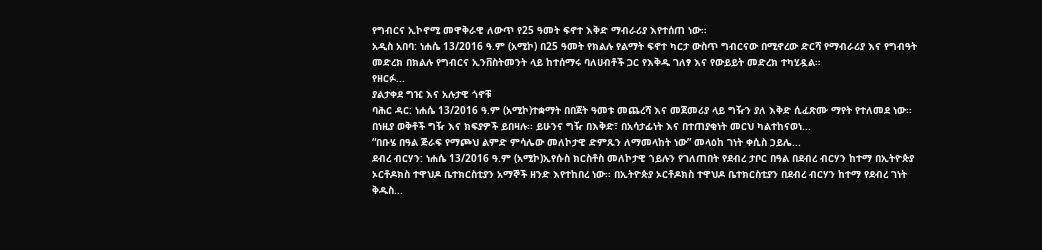የግብርና ኢኮኖሚ መዋቅራዊ ለውጥ የ25 ዓመት ፍኖተ እቅድ ማብራሪያ እየተሰጠ ነው።
አዲስ አበባ: ነሐሴ 13/2016 ዓ.ም (አሚኮ) በ25 ዓመት የክልሉ የልማት ፍኖተ ካርታ ውስጥ ግብርናው በሚኖረው ድርሻ የማብራሪያ እና የግብዓት መድረክ በክልሉ የግብርና ኢንቨስትመንት ላይ ከተሰማሩ ባለሀብቶች ጋር የእቅዱ ገለፃ እና የውይይት መድረክ ተካሂዷል።
የዘርፉ...
ያልታቀደ ግዢ እና አሉታዊ ጎኖቹ
ባሕር ዳር: ነሐሴ 13/2016 ዓ.ም (አሚኮ)ተቋማት በበጀት ዓመቱ መጨረሻ እና መጀመሪያ ላይ ግዥን ያለ እቅድ ሲፈጽሙ ማየት የተለመደ ነው፡፡ በነዚያ ወቅቶች ግዥ እና ክፍያዎች ይበዛሉ፡፡ ይሁንና ግዥ በእቅድ፣ በአሳታፊነት እና በተጠያቂነት መርህ ካልተከናወነ...
“በቡሄ በዓል ጅራፍ የማጮህ ልምድ ምሳሌው መለኮታዊ ድምጹን ለማመላከት ነው” መላዕከ ገነት ቀሲስ ኃይሌ...
ደብረ ብርሃን: ነሐሴ 13/2016 ዓ.ም (አሚኮ)ኢየሱስ ክርስቶስ መለኮታዊ ኀይሉን የገለጠበት የደብረ ታቦር በዓል በደብረ ብርሃን ከተማ በኢትዮጵያ ኦርቶዶክስ ተዋህዶ ቤተክርስቲያን አማኞች ዘንድ እየተከበረ ነው፡፡ በኢትዮጵያ ኦርቶዶክስ ተዋህዶ ቤተክርስቲያን በደብረ ብርሃን ከተማ የደብረ ገነት ቅዱስ...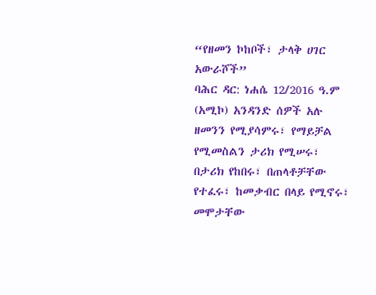“የዘመን ኮከቦች፣ ታላቅ ሀገር አውራሾች”
ባሕር ዳር: ነሐሴ 12/2016 ዓ.ም (አሚኮ) አንዳንድ ሰዎች አሉ ዘመንን የሚያሳምሩ፣ የማይቻል የሚመስልን ታሪክ የሚሠሩ፣ በታሪክ የከበሩ፣ በጠላቶቻቸው የተፈሩ፣ ከመቃብር በላይ የሚኖሩ፣ መሞታቸው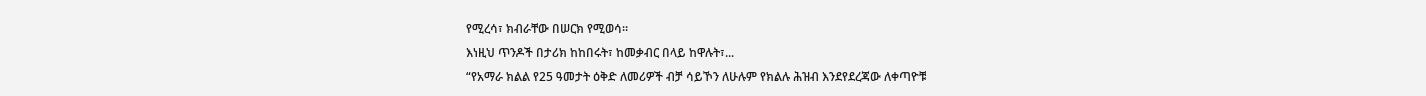የሚረሳ፣ ክብራቸው በሠርክ የሚወሳ።
እነዚህ ጥንዶች በታሪክ ከከበሩት፣ ከመቃብር በላይ ከዋሉት፣...
“የአማራ ክልል የ25 ዓመታት ዕቅድ ለመሪዎች ብቻ ሳይኾን ለሁሉም የክልሉ ሕዝብ እንደየደረጃው ለቀጣዮቹ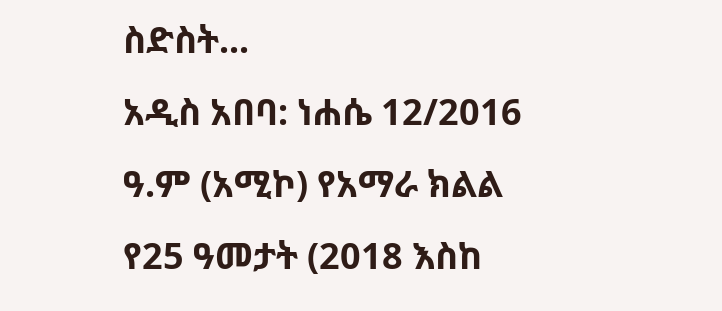ስድስት...
አዲስ አበባ: ነሐሴ 12/2016 ዓ.ም (አሚኮ) የአማራ ክልል የ25 ዓመታት (2018 እስከ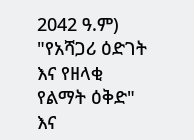2042 ዓ.ም) "የአሻጋሪ ዕድገት እና የዘላቂ የልማት ዕቅድ" እና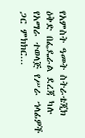የአምስት ዓመት ስትራቴጂክ ዕቅድ በፌዴራል ደረጃ ካሉ የአማራ ተወላጅ የሥራ ኀላፊዎች ጋር ምክክር...